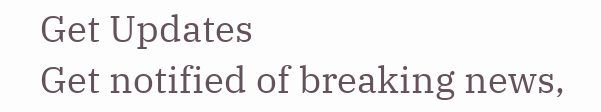Get Updates
Get notified of breaking news,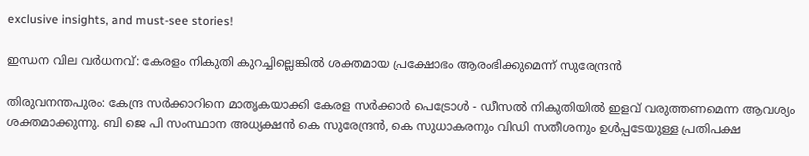exclusive insights, and must-see stories!

ഇന്ധന വില വര്‍ധനവ്: കേരളം നികുതി കുറച്ചില്ലെങ്കില്‍ ശക്തമായ പ്രക്ഷോഭം ആരംഭിക്കുമെന്ന് സുരേന്ദ്രന്‍

തിരുവനന്തപുരം: കേന്ദ്ര സര്‍ക്കാറിനെ മാതൃകയാക്കി കേരള സര്‍ക്കാര്‍ പെട്രോള്‍ - ഡീസല്‍ നികുതിയില്‍ ഇളവ് വരുത്തണമെന്ന ആവശ്യം ശക്തമാക്കുന്നു. ബി ജെ പി സംസ്ഥാന അധ്യക്ഷന്‍ കെ സുരേന്ദ്രന്‍, കെ സുധാകരനും വിഡി സതീശനും ഉള്‍പ്പടേയുള്ള പ്രതിപക്ഷ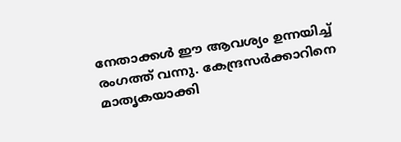നേതാക്കള്‍ ഈ ആവശ്യം ഉന്നയിച്ച് രംഗത്ത് വന്നു. കേന്ദ്രസർക്കാറിനെ മാതൃകയാക്കി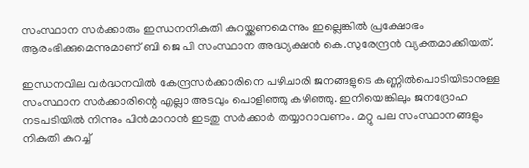സംസ്ഥാന സർക്കാരും ഇന്ധനനികുതി കുറയ്ക്കണമെന്നും ഇല്ലെങ്കില്‍ പ്രക്ഷോഭം ആരംഭിക്കുമെന്നുമാണ് ബി ജെ പി സംസ്ഥാന അദ്ധ്യക്ഷൻ കെ.സുരേന്ദ്രൻ വ്യക്തമാക്കിയത്.

ഇന്ധനവില വർദ്ധനവിൽ കേന്ദ്രസർക്കാരിനെ പഴിചാരി ജനങ്ങളുടെ കണ്ണിൽപൊടിയിടാനുള്ള സംസ്ഥാന സർക്കാരിന്റെ എല്ലാ അടവും പൊളിഞ്ഞു കഴിഞ്ഞു. ഇനിയെങ്കിലും ജനദ്രോഹ നടപടിയിൽ നിന്നും പിൻമാറാൻ ഇടതു സർക്കാർ തയ്യാറാവണം. മറ്റു പല സംസ്ഥാനങ്ങളും നികുതി കുറച്ച്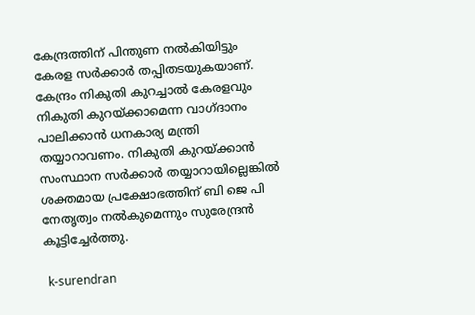കേന്ദ്രത്തിന് പിന്തുണ നൽകിയിട്ടും കേരള സർക്കാർ തപ്പിതടയുകയാണ്. കേന്ദ്രം നികുതി കുറച്ചാൽ കേരളവും നികുതി കുറയ്ക്കാമെന്ന വാഗ്ദാനം പാലിക്കാൻ ധനകാര്യ മന്ത്രി തയ്യാറാവണം. നികുതി കുറയ്ക്കാൻ സംസ്ഥാന സർക്കാർ തയ്യാറായില്ലെങ്കിൽ ശക്തമായ പ്രക്ഷോഭത്തിന് ബി ജെ പി നേതൃത്വം നൽകുമെന്നും സുരേന്ദ്രൻ കൂട്ടിച്ചേര്‍ത്തു.

 k-surendran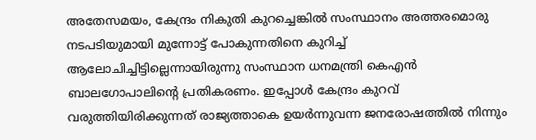അതേസമയം, കേന്ദ്രം നികുതി കുറച്ചെങ്കില്‍ സംസ്ഥാനം അത്തരമൊരു നടപടിയുമായി മുന്നോട്ട് പോകുന്നതിനെ കുറിച്ച് ആലോചിച്ചിട്ടില്ലെന്നായിരുന്നു സംസ്ഥാന ധനമന്ത്രി കെഎന്‍ ബാലഗോപാലിന്റെ പ്രതികരണം. ഇപ്പോള്‍ കേന്ദ്രം കുറവ് വരുത്തിയിരിക്കുന്നത് രാജ്യത്താകെ ഉയർന്നുവന്ന ജനരോഷത്തിൽ നിന്നും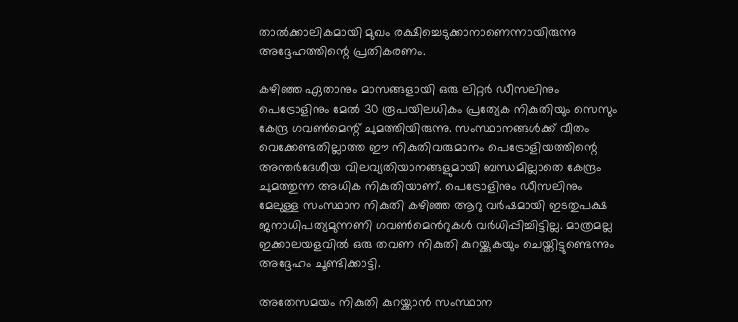താൽക്കാലികമായി മുഖം രക്ഷിച്ചെടുക്കാനാണെന്നായിരുന്നു അദ്ദേഹത്തിന്റെ പ്രതികരണം.

കഴിഞ്ഞ ഏതാനും മാസങ്ങളായി ഒരു ലിറ്റർ ഡീസലിനും പെട്രോളിനും മേൽ 30 രൂപയിലധികം പ്രത്യേക നികുതിയും സെസും കേന്ദ്ര ഗവൺമെന്റ് ചുമത്തിയിരുന്നു. സംസ്ഥാനങ്ങൾക്ക് വീതം വെക്കേണ്ടതില്ലാത്ത ഈ നികുതിവരുമാനം പെട്രോളിയത്തിന്റെ അന്തർദേശീയ വിലവ്യതിയാനങ്ങളുമായി ബന്ധമില്ലാതെ കേന്ദ്രം ചുമത്തുന്ന അധിക നികുതിയാണ്. പെട്രോളിനും ഡീസലിനും മേലുള്ള സംസ്ഥാന നികുതി കഴിഞ്ഞ ആറു വർഷമായി ഇടതുപക്ഷ ജനാധിപത്യമുന്നണി ഗവൺമെൻറുകൾ വർധിപ്പിച്ചിട്ടില്ല. മാത്രമല്ല ഇക്കാലയളവിൽ ഒരു തവണ നികുതി കുറയ്ക്കുകയും ചെയ്തിട്ടുണ്ടെന്നും അദ്ദേഹം ചൂണ്ടിക്കാട്ടി.

അതേസമയം നികുതി കുറയ്ക്കാന്‍ സംസ്ഥാന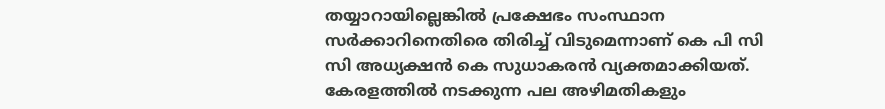തയ്യാറായില്ലെങ്കില്‍ പ്രക്ഷേഭം സംസ്ഥാന സര്‍ക്കാറിനെതിരെ തിരിച്ച് വിടുമെന്നാണ് കെ പി സി സി അധ്യക്ഷന്‍ കെ സുധാകരന്‍ വ്യക്തമാക്കിയത്. കേരളത്തിൽ നടക്കുന്ന പല അഴിമതികളും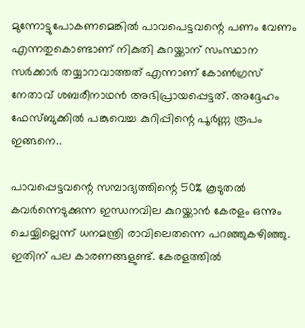മുന്നോട്ടുപോകണമെങ്കിൽ പാവപെട്ടവന്റെ പണം വേണം എന്നതുകൊണ്ടാണ് നികുതി കുറയ്ക്കാന‍് സംസ്ഥാന സര്‍ക്കാര്‍ തയ്യാറാവാത്തത് എന്നാണ് കോണ്‍ഗ്രസ് നേതാവ് ശബരീനാഥന്‍ അഭിപ്രായപ്പെട്ടത്. അദ്ദേഹം ഫേസ്ബുക്കില്‍ പങ്കുവെച്ച കുറിപ്പിന്റെ പൂര്‍ണ്ണ രൂപം ഇങ്ങനെ..

പാവപ്പെട്ടവന്റെ സമ്പാദ്യത്തിന്റെ 50% കൂടുതൽ കവർന്നെടുക്കുന്ന ഇന്ധനവില കുറയ്ക്കാൻ കേരളം ഒന്നും ചെയ്യില്ലെന്ന് ധനമന്ത്രി രാവിലെതന്നെ പറഞ്ഞുകഴിഞ്ഞു. ഇതിന് പല കാരണങ്ങളുണ്ട്. കേരളത്തിൽ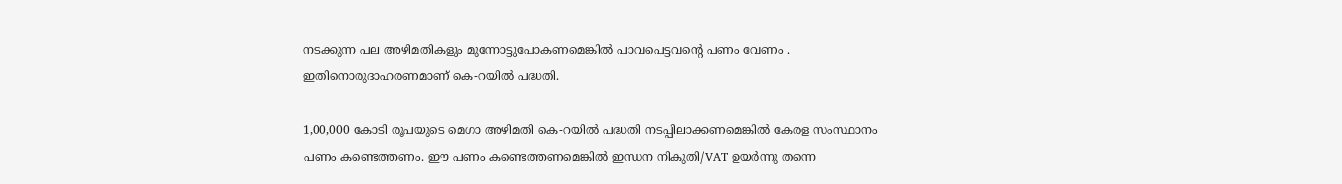നടക്കുന്ന പല അഴിമതികളും മുന്നോട്ടുപോകണമെങ്കിൽ പാവപെട്ടവന്റെ പണം വേണം . ഇതിനൊരുദാഹരണമാണ് കെ-റയിൽ പദ്ധതി.

1,00,000 കോടി രൂപയുടെ മെഗാ അഴിമതി കെ-റയില്‍ പദ്ധതി നടപ്പിലാക്കണമെങ്കിൽ കേരള സംസ്ഥാനം പണം കണ്ടെത്തണം. ഈ പണം കണ്ടെത്തണമെങ്കിൽ ഇന്ധന നികുതി/VAT ഉയർന്നു തന്നെ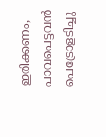ഇരിക്കണം, പാവപെട്ടവൻ പെട്രോളടിച്ചു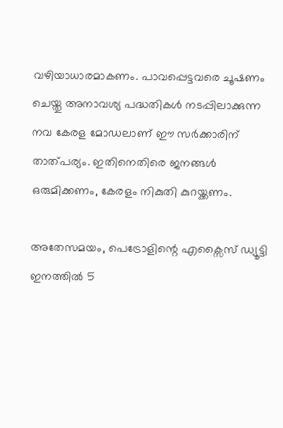വഴിയാധാരമാകണം. പാവപ്പെട്ടവരെ ചൂഷണം ചെയ്തു അനാവശ്യ പദ്ധതികൾ നടപ്പിലാക്കുന്ന നവ കേരള മോഡലാണ് ഈ സർക്കാരിന് താത്പര്യം. ഇതിനെതിരെ ജനങ്ങൾ ഒരുമിക്കണം, കേരളം നികുതി കുറയ്ക്കണം.

അതേസമയം, പെട്രോളിന്റെ എക്സൈസ് ഡ്യൂട്ടി ഇനത്തില്‍ 5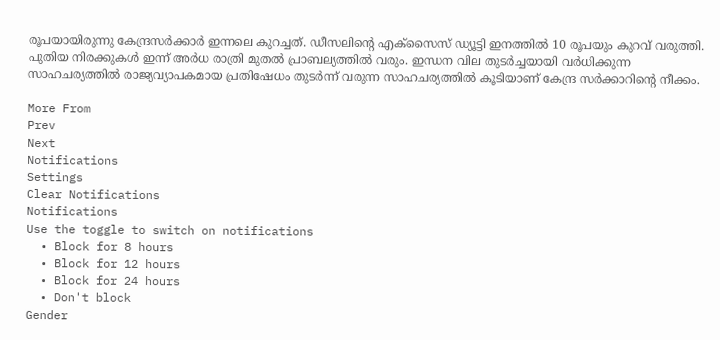രൂപയായിരുന്നു കേന്ദ്രസര്‍ക്കാര്‍ ഇന്നലെ കുറച്ചത്. ഡീസലിന്റെ എക്സൈസ് ഡ്യൂട്ടി ഇനത്തില്‍ 10 രൂപയും കുറവ് വരുത്തി. പുതിയ നിരക്കുകള്‍ ഇന്ന് അര്‍ധ രാത്രി മുതല്‍ പ്രാബല്യത്തില്‍ വരും. ഇന്ധന വില തുടര്‍ച്ചയായി വര്‍ധിക്കുന്ന സാഹചര്യത്തില്‍ രാജ്യവ്യാപകമായ പ്രതിഷേധം തുടര്‍ന്ന് വരുന്ന സാഹചര്യത്തില്‍ കൂടിയാണ് കേന്ദ്ര സര്‍ക്കാറിന്റെ നീക്കം.

More From
Prev
Next
Notifications
Settings
Clear Notifications
Notifications
Use the toggle to switch on notifications
  • Block for 8 hours
  • Block for 12 hours
  • Block for 24 hours
  • Don't block
Gender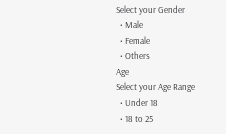Select your Gender
  • Male
  • Female
  • Others
Age
Select your Age Range
  • Under 18
  • 18 to 25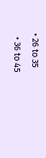• 26 to 35
  • 36 to 45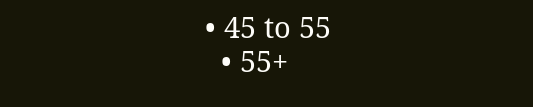• 45 to 55
  • 55+